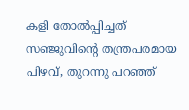കളി തോല്‍പ്പിച്ചത് സഞ്ജുവിന്‍റെ തന്ത്രപരമായ പിഴവ്, തുറന്നു പറഞ്ഞ്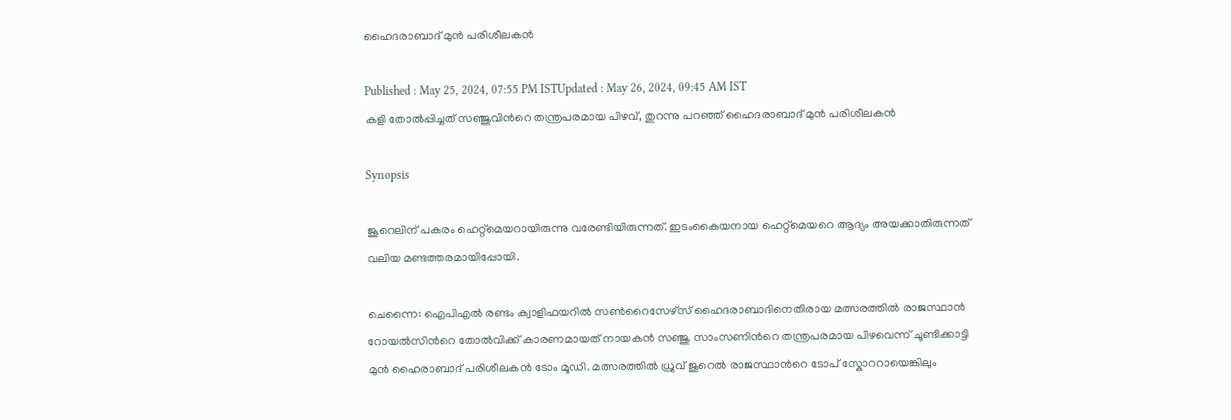ഹൈദരാബാദ് മുന്‍ പരിശീലകന്‍

Published : May 25, 2024, 07:55 PM ISTUpdated : May 26, 2024, 09:45 AM IST
കളി തോല്‍പ്പിച്ചത് സഞ്ജുവിന്‍റെ തന്ത്രപരമായ പിഴവ്, തുറന്നു പറഞ്ഞ് ഹൈദരാബാദ് മുന്‍ പരിശീലകന്‍

Synopsis

ജൂറെലിന് പകരം ഹെറ്റ്മെയറായിരുന്നു വരേണ്ടിയിരുന്നത്. ഇടംകൈയനായ ഹെറ്റ്മെയറെ ആദ്യം അയക്കാതിരുന്നത് വലിയ മണ്ടത്തരമായിപ്പോയി.

ചെന്നൈ: ഐപിഎല്‍ രണ്ടം ക്വാളിഫയറില്‍ സണ്‍റൈസേഴ്സ് ഹൈദരാബാദിനെതിരായ മത്സരത്തില്‍ രാജസ്ഥാന്‍ റോയല്‍സിന്‍റെ തോല്‍വിക്ക് കാരണമായത് നായകന്‍ സഞ്ജു സാംസണിന്‍റെ തന്ത്രപരമായ പിഴവെന്ന് ചൂണ്ടിക്കാട്ടി മുന്‍ ഹൈരാബാദ് പരിശീലകന്‍ ടോം മൂഡി. മത്സരത്തില്‍ ധ്രുവ് ജുറെല്‍ രാജസ്ഥാന്‍റെ ടോപ് സ്കോററായെങ്കിലും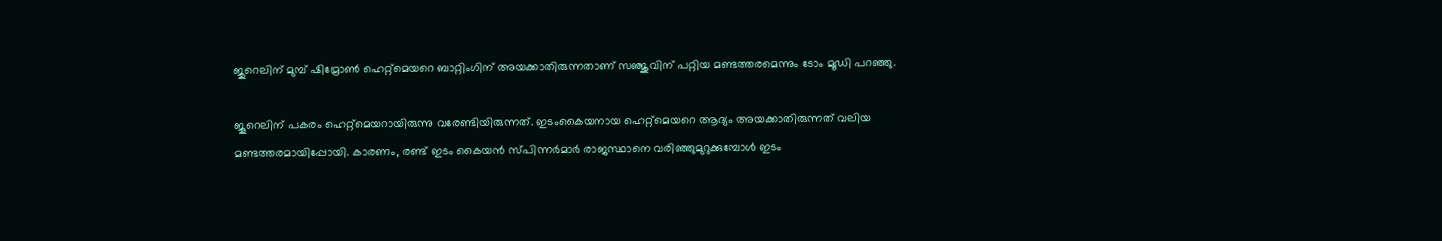ജുറെലിന് മുമ്പ് ഷിമ്രോണ്‍ ഹെറ്റ്മെയറെ ബാറ്റിംഗിന് അയക്കാതിരുന്നതാണ് സഞ്ജുവിന് പറ്റിയ മണ്ടത്തരമെന്നും ടോം മൂഡി പറഞ്ഞു.

ജൂറെലിന് പകരം ഹെറ്റ്മെയറായിരുന്നു വരേണ്ടിയിരുന്നത്. ഇടംകൈയനായ ഹെറ്റ്മെയറെ ആദ്യം അയക്കാതിരുന്നത് വലിയ മണ്ടത്തരമായിപ്പോയി. കാരണം, രണ്ട് ഇടം കൈയന്‍ സ്പിന്നര്‍മാര്‍ രാജസ്ഥാനെ വരിഞ്ഞുമുറുക്കുമ്പോള്‍ ഇടം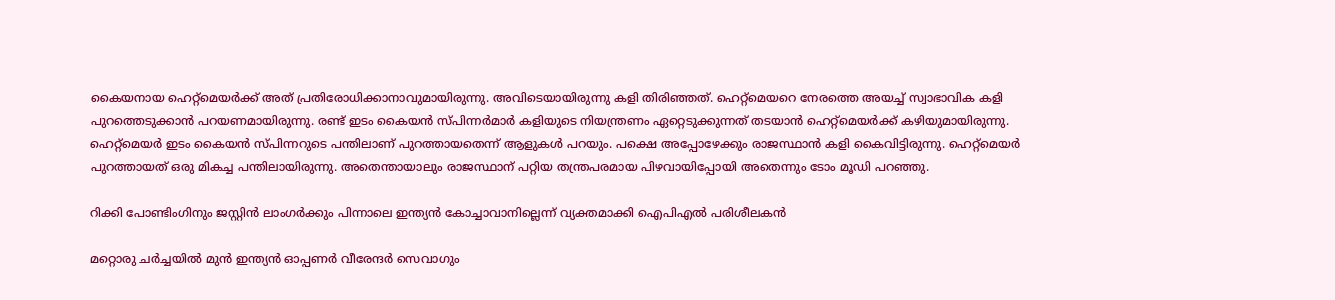കൈയനായ ഹെറ്റ്മെയര്‍ക്ക് അത് പ്രതിരോധിക്കാനാവുമായിരുന്നു. അവിടെയായിരുന്നു കളി തിരിഞ്ഞത്. ഹെറ്റ്മെയറെ നേരത്തെ അയച്ച് സ്വാഭാവിക കളി പുറത്തെടുക്കാന്‍ പറയണമായിരുന്നു. രണ്ട് ഇടം കൈയന്‍ സ്പിന്നര്‍മാര്‍ കളിയുടെ നിയന്ത്രണം ഏറ്റെടുക്കുന്നത് തടയാന്‍ ഹെറ്റ്മെയര്‍ക്ക് കഴിയുമായിരുന്നു. ഹെറ്റ്മെയര്‍ ഇടം കൈയന്‍ സ്പിന്നറുടെ പന്തിലാണ് പുറത്തായതെന്ന് ആളുകള്‍ പറയും. പക്ഷെ അപ്പോഴേക്കും രാജസ്ഥാന്‍ കളി കൈവിട്ടിരുന്നു. ഹെറ്റ്മെയര്‍ പുറത്തായത് ഒരു മികച്ച പന്തിലായിരുന്നു. അതെന്തായാലും രാജസ്ഥാന് പറ്റിയ തന്ത്രപരമായ പിഴവായിപ്പോയി അതെന്നും ടോം മൂഡി പറഞ്ഞു.

റിക്കി പോണ്ടിംഗിനും ജസ്റ്റിൻ ലാംഗർക്കും പിന്നാലെ ഇന്ത്യന്‍ കോച്ചാവാനില്ലെന്ന് വ്യക്തമാക്കി ഐപിഎല്‍ പരിശീലകന്‍

മറ്റൊരു ചര്‍ച്ചയില്‍ മുന്‍ ഇന്ത്യന്‍ ഓപ്പണര്‍ വീരേന്ദര്‍ സെവാഗും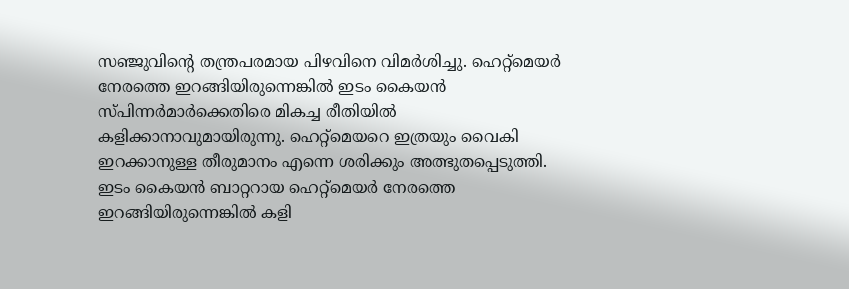സഞ്ജുവിന്‍റെ തന്ത്രപരമായ പിഴവിനെ വിമര്‍ശിച്ചു. ഹെറ്റ്മെയര്‍ നേരത്തെ ഇറങ്ങിയിരുന്നെങ്കില്‍ ഇടം കൈയന്‍ സ്പിന്നര്‍മാര്‍ക്കെതിരെ മികച്ച രീതിയില്‍ കളിക്കാനാവുമായിരുന്നു. ഹെറ്റ്മെയറെ ഇത്രയും വൈകി ഇറക്കാനുള്ള തീരുമാനം എന്നെ ശരിക്കും അത്ഭുതപ്പെടുത്തി. ഇടം കൈയന്‍ ബാറ്ററായ ഹെറ്റ്മെയര്‍ നേരത്തെ ഇറങ്ങിയിരുന്നെങ്കില്‍ കളി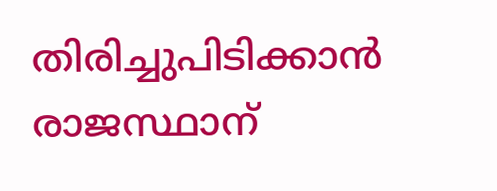തിരിച്ചുപിടിക്കാന്‍ രാജസ്ഥാന്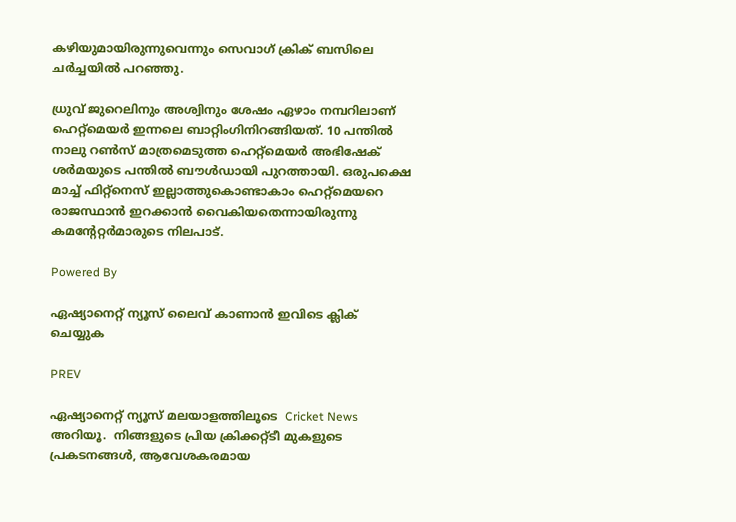കഴിയുമായിരുന്നുവെന്നും സെവാഗ് ക്രിക് ബസിലെ ചര്‍ച്ചയില്‍ പറഞ്ഞു.

ധ്രുവ് ജുറെലിനും അശ്വിനും ശേഷം ഏഴാം നമ്പറിലാണ് ഹെറ്റ്മെയര്‍ ഇന്നലെ ബാറ്റിംഗിനിറങ്ങിയത്. 10 പന്തില്‍ നാലു റണ്‍സ് മാത്രമെടുത്ത ഹെറ്റ്മെയര്‍ അഭിഷേക് ശര്‍മയുടെ പന്തില്‍ ബൗള്‍ഡായി പുറത്തായി. ഒരുപക്ഷെ മാച്ച് ഫിറ്റ്നെസ് ഇല്ലാത്തുകൊണ്ടാകാം ഹെറ്റ്മെയറെ രാജസ്ഥാന്‍ ഇറക്കാന്‍ വൈകിയതെന്നായിരുന്നു കമന്‍റേറ്റര്‍മാരുടെ നിലപാട്.

Powered By

ഏഷ്യാനെറ്റ് ന്യൂസ് ലൈവ് കാണാന്‍ ഇവിടെ ക്ലിക് ചെയ്യുക

PREV

ഏഷ്യാനെറ്റ് ന്യൂസ് മലയാളത്തിലൂടെ  Cricket News അറിയൂ.  നിങ്ങളുടെ പ്രിയ ക്രിക്കറ്റ്ടീ മുകളുടെ പ്രകടനങ്ങൾ, ആവേശകരമായ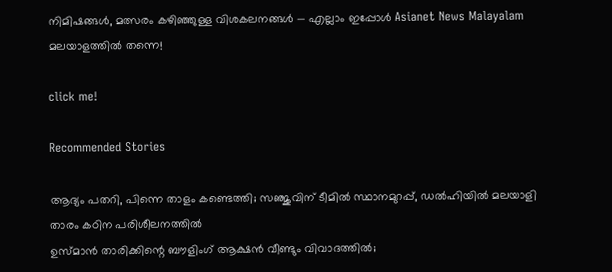നിമിഷങ്ങൾ, മത്സരം കഴിഞ്ഞുള്ള വിശകലനങ്ങൾ — എല്ലാം ഇപ്പോൾ Asianet News Malayalam മലയാളത്തിൽ തന്നെ!

click me!

Recommended Stories

ആദ്യം പതറി, പിന്നെ താളം കണ്ടെത്തി; സഞ്ജുവിന് ടീമില്‍ സ്ഥാനമുറപ്പ്, ഡല്‍ഹിയില്‍ മലയാളി താരം കഠിന പരിശീലനത്തില്‍
ഉസ്മാന്‍ താരിക്കിന്റെ ബൗളിംഗ് ആക്ഷന്‍ വീണ്ടും വിവാദത്തില്‍;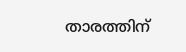താരത്തിന്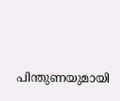പിന്തുണയുമായി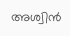അശ്വിന്‍